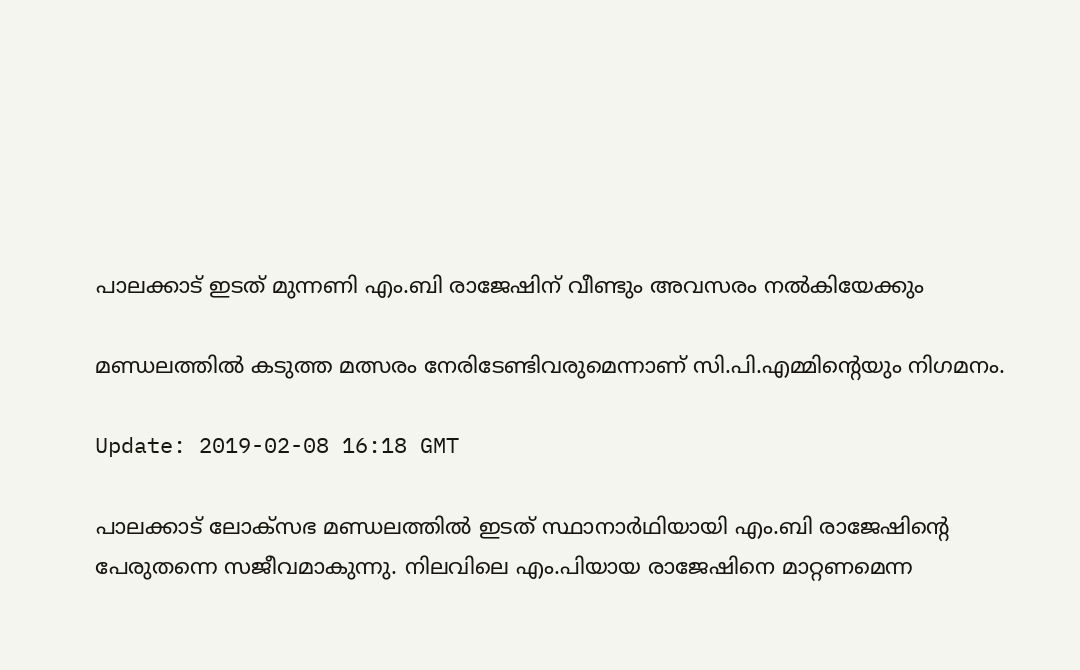പാലക്കാട് ഇടത് മുന്നണി എം.ബി രാജേഷിന് വീണ്ടും അവസരം നല്‍കിയേക്കും

മണ്ഡലത്തില്‍ കടുത്ത മത്സരം നേരിടേണ്ടിവരുമെന്നാണ് സി.പി.എമ്മിന്‍റെയും നിഗമനം.

Update: 2019-02-08 16:18 GMT

പാലക്കാട് ലോക്സഭ മണ്ഡലത്തില്‍ ഇടത് സ്ഥാനാര്‍ഥിയായി എം.ബി രാജേഷിന്‍റെ പേരുതന്നെ സജീവമാകുന്നു. നിലവിലെ എം.പിയായ രാജേഷിനെ മാറ്റണമെന്ന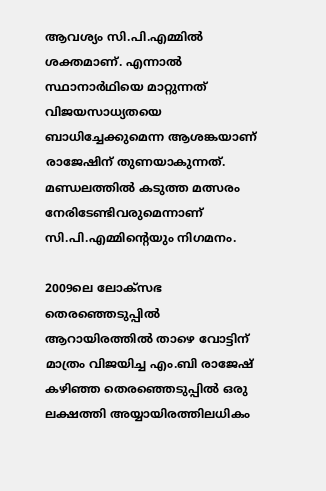ആവശ്യം സി.പി.എമ്മില്‍ ശക്തമാണ്. എന്നാല്‍ സ്ഥാനാര്‍ഥിയെ മാറ്റുന്നത് വിജയസാധ്യതയെ ബാധിച്ചേക്കുമെന്ന ആശങ്കയാണ് രാജേഷിന് തുണയാകുന്നത്. മണ്ഡലത്തില്‍ കടുത്ത മത്സരം നേരിടേണ്ടിവരുമെന്നാണ് സി.പി.എമ്മിന്‍റെയും നിഗമനം.

2009ലെ ലോക്സഭ തെരഞ്ഞെടുപ്പില്‍ ആറായിരത്തില്‍ താഴെ വോട്ടിന് മാത്രം വിജയിച്ച എം.ബി രാജേഷ് കഴിഞ്ഞ തെരഞ്ഞെടുപ്പില്‍ ഒരു ലക്ഷത്തി അയ്യായിരത്തിലധികം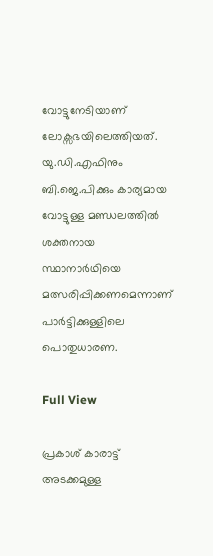വോട്ടുനേടിയാണ് ലോക്സഭയിലെത്തിയത്. യു.ഡി.എഫിനും ബി.ജെ.പിക്കും കാര്യമായ വോട്ടുള്ള മണ്ഡലത്തില്‍ ശക്തനായ സ്ഥാനാര്‍ഥിയെ മത്സരിപ്പിക്കണമെന്നാണ് പാര്‍ട്ടിക്കുള്ളിലെ പൊതുധാരണ.

Full View

പ്രകാശ് കാരാട്ട് അടക്കമുള്ള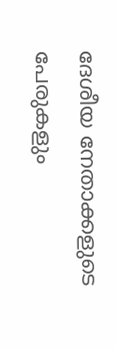ദേശീയ നേതാക്കളുടെ പേരുകളും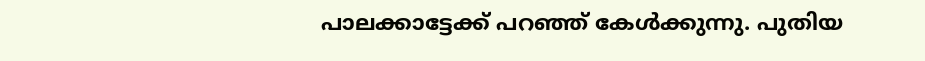പാലക്കാട്ടേക്ക് പറഞ്ഞ് കേള്‍ക്കുന്നു. പുതിയ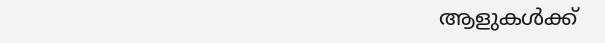ആളുകള്‍ക്ക്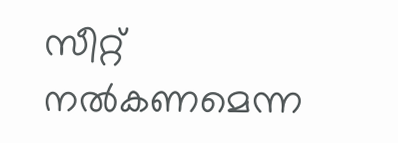സീറ്റ് നല്‍കണമെന്ന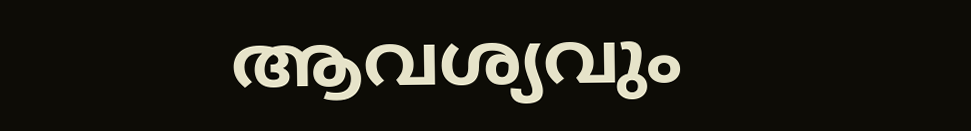ആവശ്യവും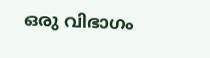ഒരു വിഭാഗം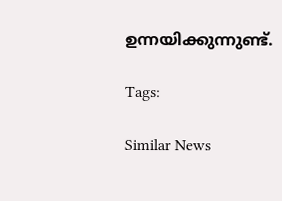ഉന്നയിക്കുന്നുണ്ട്.

Tags:

Similar News